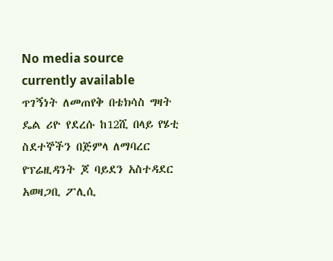No media source currently available
ጥገኝነት ለመጠየቅ በቴክሳስ ግዛት ዴል ሪዮ የደረሱ ከ12ሺ በላይ የሄቲ ስደተኞችን በጅምላ ለማባረር የፕሬዚዳንት ጆ ባይደን አስተዳደር አወዛጋቢ ፖሊሲ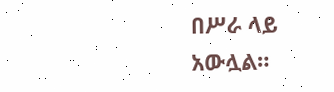በሥራ ላይ አውሏል።